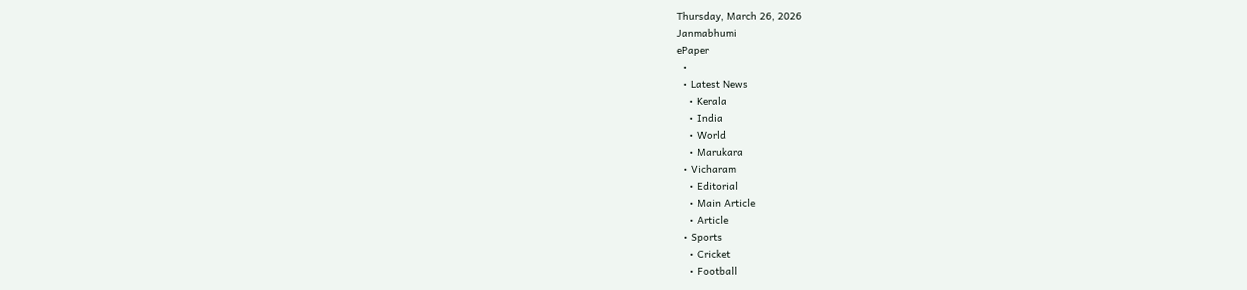Thursday, March 26, 2026
Janmabhumi
ePaper
  •
  • Latest News
    • Kerala
    • India
    • World
    • Marukara
  • Vicharam
    • Editorial
    • Main Article
    • Article
  • Sports
    • Cricket
    • Football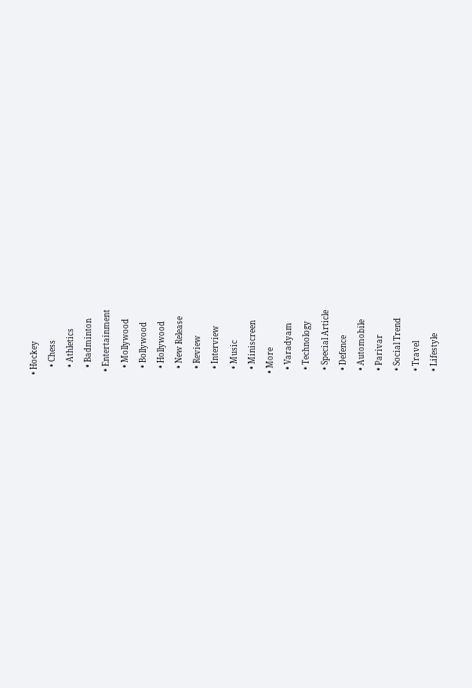• Hockey
    • Chess
    • Athletics
    • Badminton
  • Entertainment
    • Mollywood
    • Bollywood
    • Hollywood
    • New Release
    • Review
    • Interview
    • Music
    • Miniscreen
  • More
    • Varadyam
    • Technology
    • Special Article
    • Defence
    • Automobile
    • Parivar
    • Social Trend
    • Travel
    • Lifestyle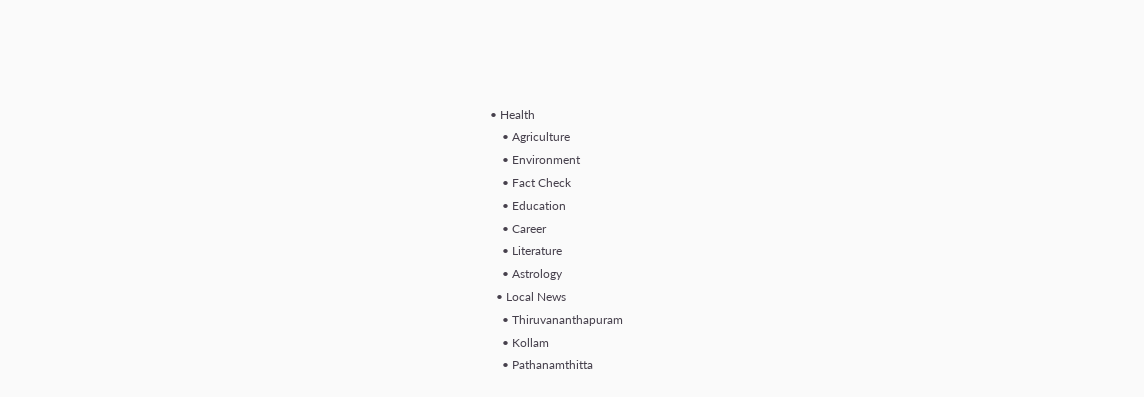• Health
    • Agriculture
    • Environment
    • Fact Check
    • Education
    • Career
    • Literature
    • Astrology
  • Local News
    • Thiruvananthapuram
    • Kollam
    • Pathanamthitta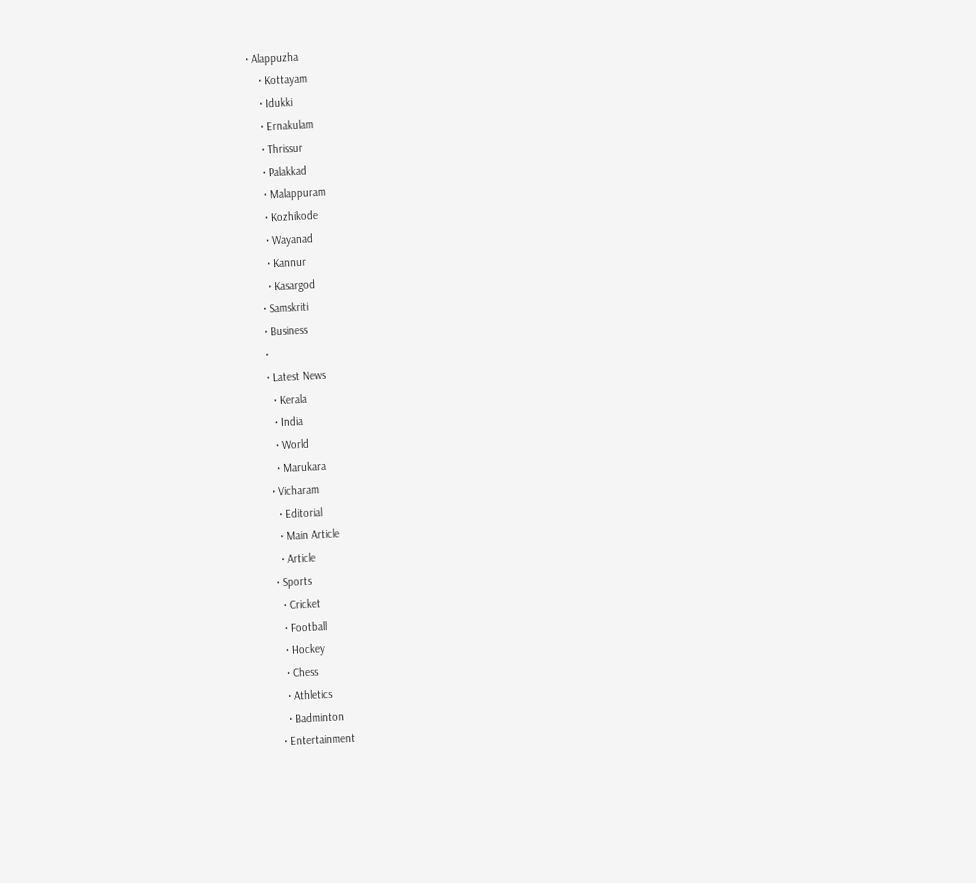• Alappuzha
    • Kottayam
    • Idukki
    • Ernakulam
    • Thrissur
    • Palakkad
    • Malappuram
    • Kozhikode
    • Wayanad
    • Kannur
    • Kasargod
  • Samskriti
  • Business
  •
  • Latest News
    • Kerala
    • India
    • World
    • Marukara
  • Vicharam
    • Editorial
    • Main Article
    • Article
  • Sports
    • Cricket
    • Football
    • Hockey
    • Chess
    • Athletics
    • Badminton
  • Entertainment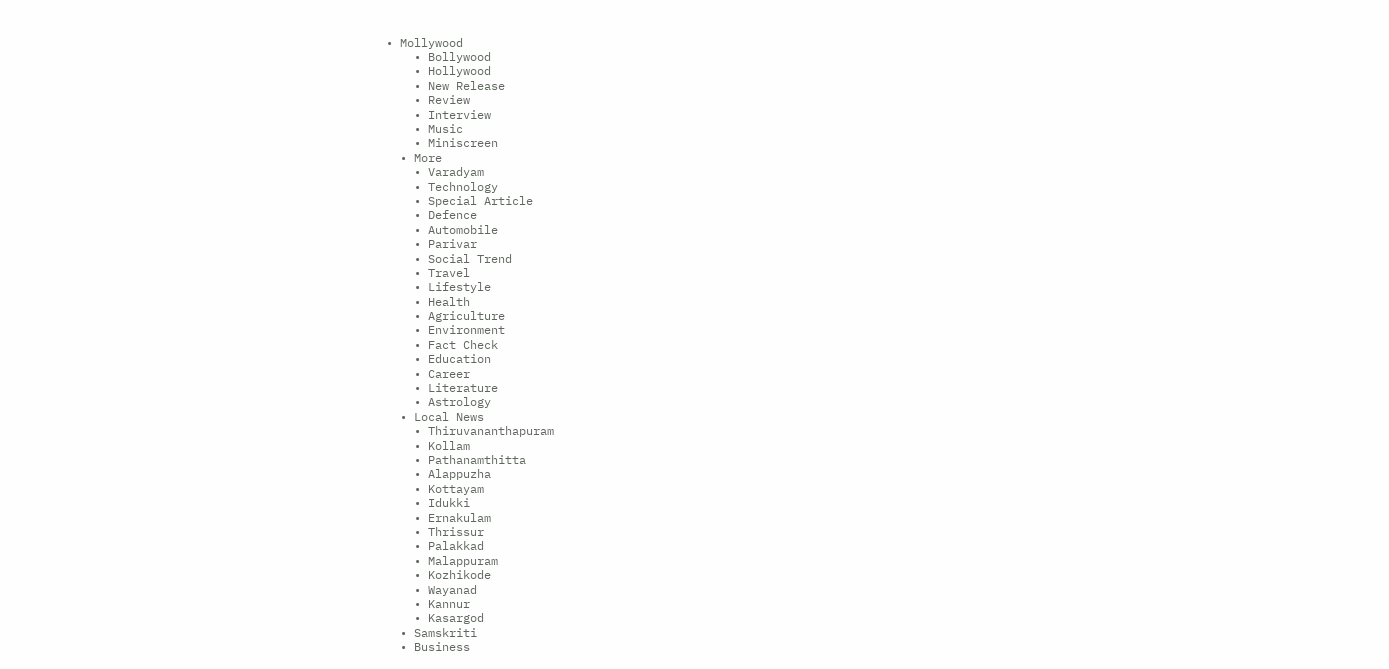• Mollywood
    • Bollywood
    • Hollywood
    • New Release
    • Review
    • Interview
    • Music
    • Miniscreen
  • More
    • Varadyam
    • Technology
    • Special Article
    • Defence
    • Automobile
    • Parivar
    • Social Trend
    • Travel
    • Lifestyle
    • Health
    • Agriculture
    • Environment
    • Fact Check
    • Education
    • Career
    • Literature
    • Astrology
  • Local News
    • Thiruvananthapuram
    • Kollam
    • Pathanamthitta
    • Alappuzha
    • Kottayam
    • Idukki
    • Ernakulam
    • Thrissur
    • Palakkad
    • Malappuram
    • Kozhikode
    • Wayanad
    • Kannur
    • Kasargod
  • Samskriti
  • Business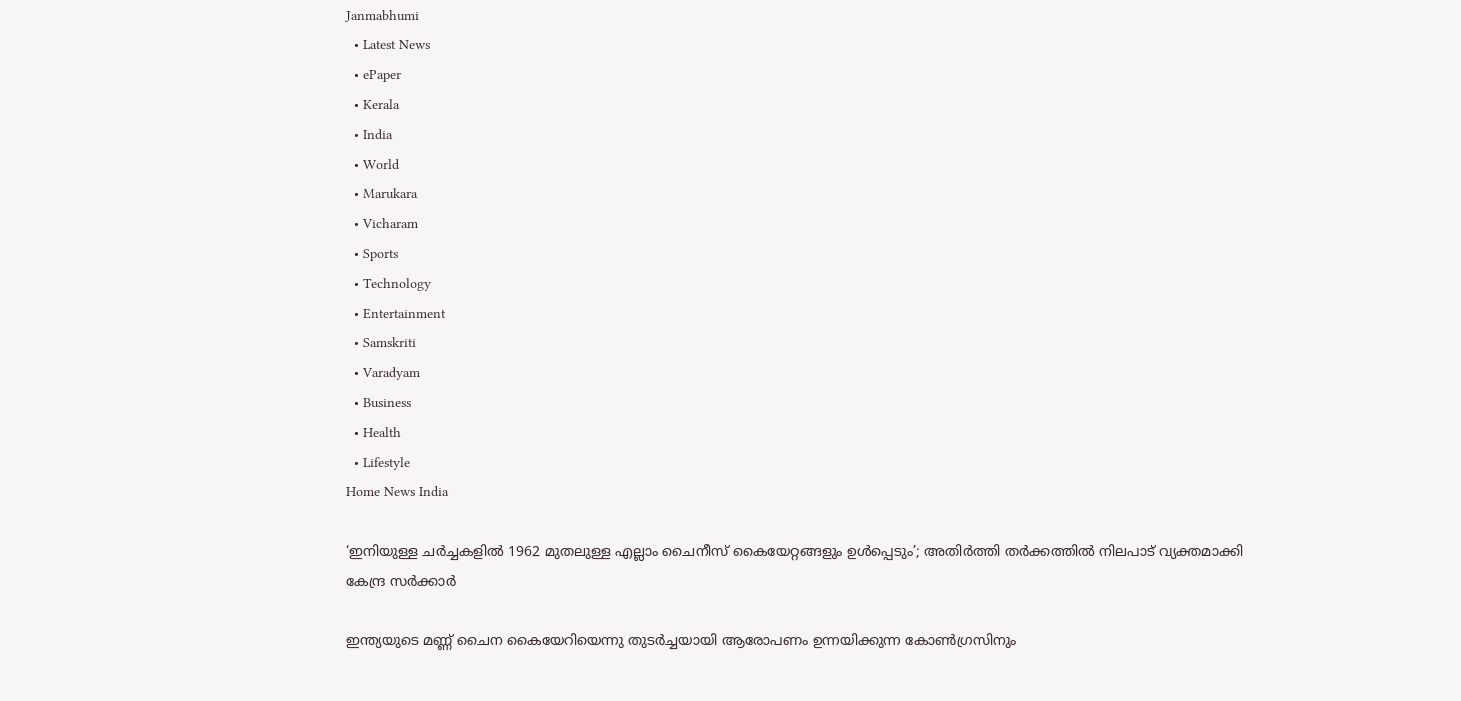Janmabhumi
  • Latest News
  • ePaper
  • Kerala
  • India
  • World
  • Marukara
  • Vicharam
  • Sports
  • Technology
  • Entertainment
  • Samskriti
  • Varadyam
  • Business
  • Health
  • Lifestyle
Home News India

‘ഇനിയുള്ള ചര്‍ച്ചകളില്‍ 1962 മുതലുള്ള എല്ലാം ചൈനീസ് കൈയേറ്റങ്ങളും ഉള്‍പ്പെടും’; അതിര്‍ത്തി തര്‍ക്കത്തില്‍ നിലപാട് വ്യക്തമാക്കി കേന്ദ്ര സര്‍ക്കാര്‍

ഇന്ത്യയുടെ മണ്ണ് ചൈന കൈയേറിയെന്നു തുടര്‍ച്ചയായി ആരോപണം ഉന്നയിക്കുന്ന കോണ്‍ഗ്രസിനും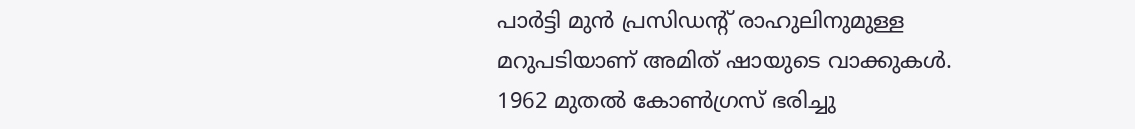പാര്‍ട്ടി മുന്‍ പ്രസിഡന്റ് രാഹുലിനുമുള്ള മറുപടിയാണ് അമിത് ഷായുടെ വാക്കുകള്‍. 1962 മുതല്‍ കോണ്‍ഗ്രസ് ഭരിച്ചു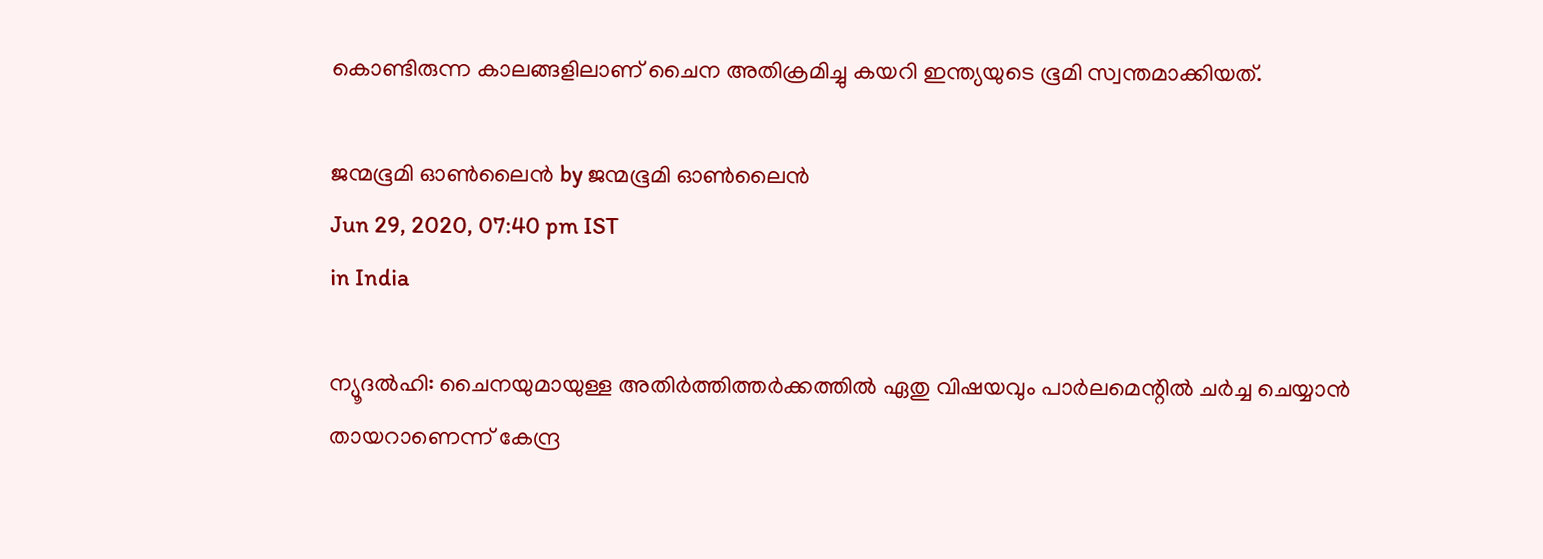കൊണ്ടിരുന്ന കാലങ്ങളിലാണ് ചൈന അതിക്രമിച്ചു കയറി ഇന്ത്യയുടെ ഭൂമി സ്വന്തമാക്കിയത്.

ജന്മഭൂമി ഓണ്‍ലൈന്‍ by ജന്മഭൂമി ഓണ്‍ലൈന്‍
Jun 29, 2020, 07:40 pm IST
in India

ന്യൂദല്‍ഹി: ചൈനയുമായുള്ള അതിര്‍ത്തിത്തര്‍ക്കത്തില്‍ ഏതു വിഷയവും പാര്‍ലമെന്റില്‍ ചര്‍ച്ച ചെയ്യാന്‍ തായറാണെന്ന് കേന്ദ്ര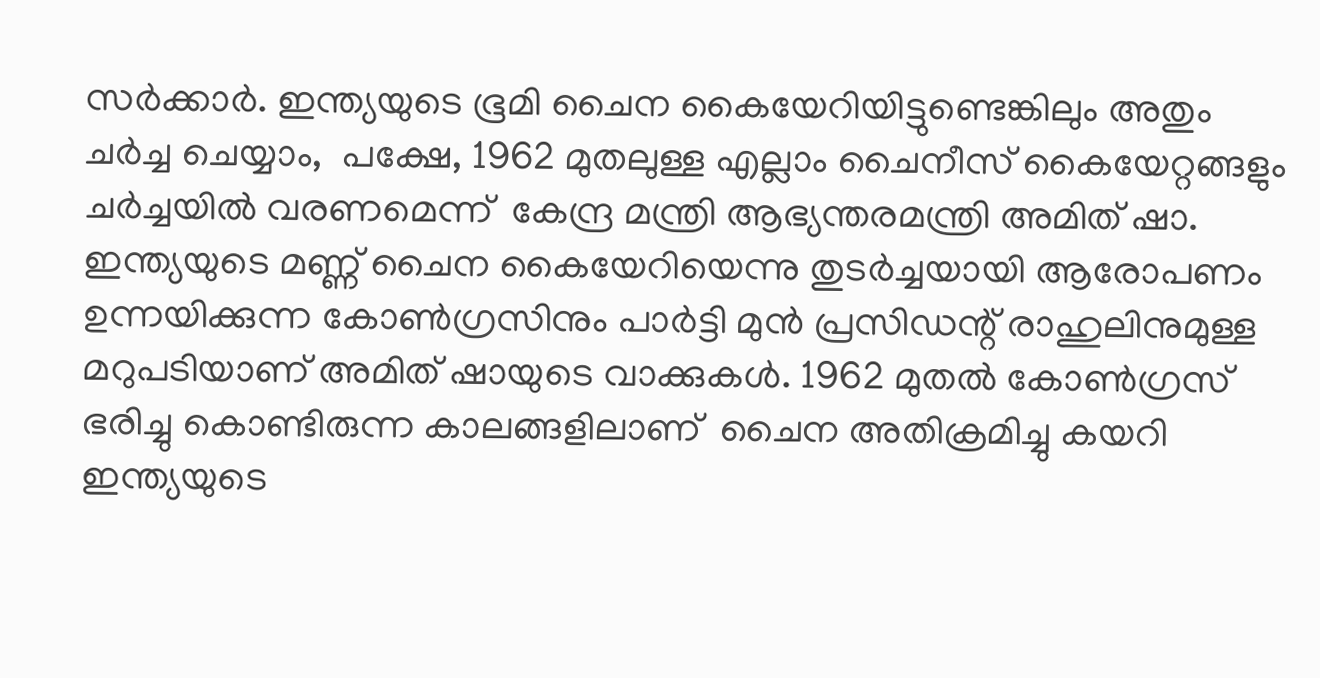സര്‍ക്കാര്‍. ഇന്ത്യയുടെ ഭൂമി ചൈന കൈയേറിയിട്ടുണ്ടെങ്കിലും അതും ചര്‍ച്ച ചെയ്യാം,  പക്ഷേ, 1962 മുതലുള്ള എല്ലാം ചൈനീസ് കൈയേറ്റങ്ങളും ചര്‍ച്ചയില്‍ വരണമെന്ന്  കേന്ദ്ര മന്ത്രി ആഭ്യന്തരമന്ത്രി അമിത് ഷാ.  ഇന്ത്യയുടെ മണ്ണ് ചൈന കൈയേറിയെന്നു തുടര്‍ച്ചയായി ആരോപണം ഉന്നയിക്കുന്ന കോണ്‍ഗ്രസിനും പാര്‍ട്ടി മുന്‍ പ്രസിഡന്റ് രാഹുലിനുമുള്ള മറുപടിയാണ് അമിത് ഷായുടെ വാക്കുകള്‍. 1962 മുതല്‍ കോണ്‍ഗ്രസ് ഭരിച്ചു കൊണ്ടിരുന്ന കാലങ്ങളിലാണ്  ചൈന അതിക്രമിച്ചു കയറി ഇന്ത്യയുടെ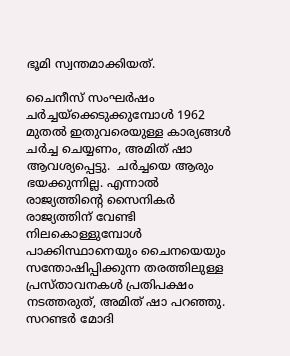ഭൂമി സ്വന്തമാക്കിയത്.

ചൈനീസ് സംഘര്‍ഷം ചര്‍ച്ചയ്‌ക്കെടുക്കുമ്പോള്‍ 1962 മുതല്‍ ഇതുവരെയുള്ള കാര്യങ്ങള്‍ ചര്‍ച്ച ചെയ്യണം, അമിത് ഷാ ആവശ്യപ്പെട്ടു.  ചര്‍ച്ചയെ ആരും ഭയക്കുന്നില്ല. എന്നാല്‍ രാജ്യത്തിന്റെ സൈനികര്‍ രാജ്യത്തിന് വേണ്ടി നിലകൊള്ളുമ്പോള്‍ പാക്കിസ്ഥാനെയും ചൈനയെയും സന്തോഷിപ്പിക്കുന്ന തരത്തിലുള്ള പ്രസ്താവനകള്‍ പ്രതിപക്ഷം നടത്തരുത്, അമിത് ഷാ പറഞ്ഞു. സറണ്ടര്‍ മോദി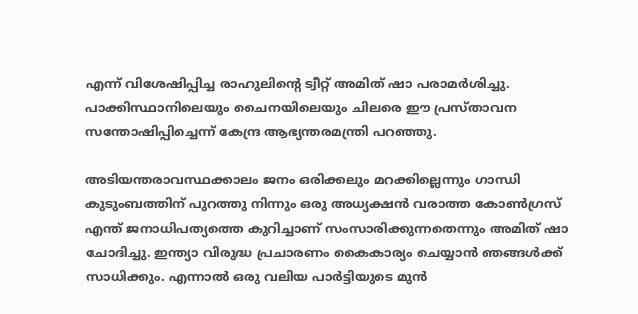എന്ന് വിശേഷിപ്പിച്ച രാഹുലിന്റെ ട്വീറ്റ് അമിത് ഷാ പരാമര്‍ശിച്ചു. പാക്കിസ്ഥാനിലെയും ചൈനയിലെയും ചിലരെ ഈ പ്രസ്താവന സന്തോഷിപ്പിച്ചെന്ന് കേന്ദ്ര ആഭ്യന്തരമന്ത്രി പറഞ്ഞു.

അടിയന്തരാവസ്ഥക്കാലം ജനം ഒരിക്കലും മറക്കില്ലെന്നും ഗാന്ധി കുടുംബത്തിന് പുറത്തു നിന്നും ഒരു അധ്യക്ഷന്‍ വരാത്ത കോണ്‍ഗ്രസ് എന്ത് ജനാധിപത്യത്തെ കുറിച്ചാണ് സംസാരിക്കുന്നതെന്നും അമിത് ഷാ ചോദിച്ചു. ഇന്ത്യാ വിരുദ്ധ പ്രചാരണം കൈകാര്യം ചെയ്യാന്‍ ഞങ്ങള്‍ക്ക് സാധിക്കും. എന്നാല്‍ ഒരു വലിയ പാര്‍ട്ടിയുടെ മുന്‍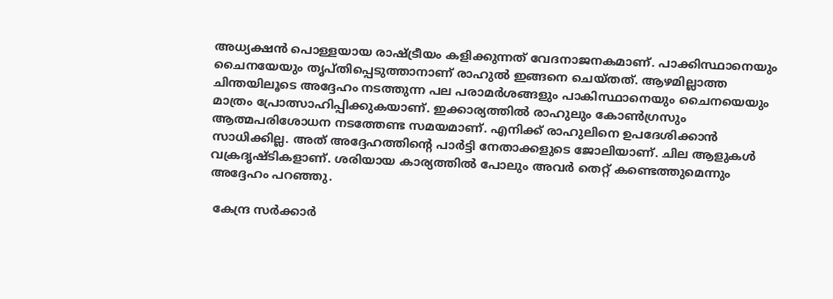അധ്യക്ഷന്‍ പൊള്ളയായ രാഷ്‌ട്രീയം കളിക്കുന്നത് വേദനാജനകമാണ്. പാക്കിസ്ഥാനെയും ചൈനയേയും തൃപ്തിപ്പെടുത്താനാണ് രാഹുല്‍ ഇങ്ങനെ ചെയ്തത്. ആഴമില്ലാത്ത ചിന്തയിലൂടെ അദ്ദേഹം നടത്തുന്ന പല പരാമര്‍ശങ്ങളും പാകിസ്ഥാനെയും ചൈനയെയും മാത്രം പ്രോത്സാഹിപ്പിക്കുകയാണ്. ഇക്കാര്യത്തില്‍ രാഹുലും കോണ്‍ഗ്രസും ആത്മപരിശോധന നടത്തേണ്ട സമയമാണ്. എനിക്ക് രാഹുലിനെ ഉപദേശിക്കാന്‍ സാധിക്കില്ല. അത് അദ്ദേഹത്തിന്റെ പാര്‍ട്ടി നേതാക്കളുടെ ജോലിയാണ്. ചില ആളുകള്‍ വക്രദൃഷ്ടികളാണ്. ശരിയായ കാര്യത്തില്‍ പോലും അവര്‍ തെറ്റ് കണ്ടെത്തുമെന്നും അദ്ദേഹം പറഞ്ഞു.

 കേന്ദ്ര സര്‍ക്കാര്‍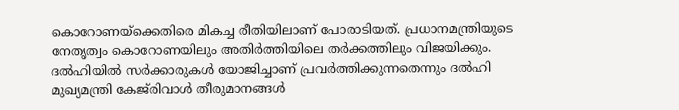കൊറോണയ്‌ക്കെതിരെ മികച്ച രീതിയിലാണ് പോരാടിയത്. പ്രധാനമന്ത്രിയുടെ നേതൃത്വം കൊറോണയിലും അതിര്‍ത്തിയിലെ തര്‍ക്കത്തിലും വിജയിക്കും. ദല്‍ഹിയില്‍ സര്‍ക്കാരുകള്‍ യോജിച്ചാണ് പ്രവര്‍ത്തിക്കുന്നതെന്നും ദല്‍ഹി മുഖ്യമന്ത്രി കേജ്‌രിവാള്‍ തീരുമാനങ്ങള്‍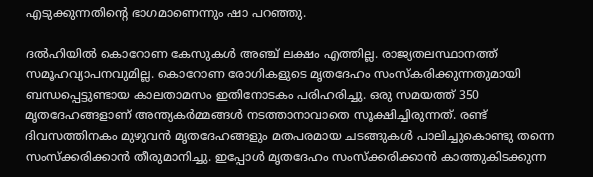എടുക്കുന്നതിന്റെ ഭാഗമാണെന്നും ഷാ പറഞ്ഞു.

ദല്‍ഹിയില്‍ കൊറോണ കേസുകള്‍ അഞ്ച് ലക്ഷം എത്തില്ല. രാജ്യതലസ്ഥാനത്ത് സമൂഹവ്യാപനവുമില്ല. കൊറോണ രോഗികളുടെ മൃതദേഹം സംസ്‌കരിക്കുന്നതുമായി ബന്ധപ്പെട്ടുണ്ടായ കാലതാമസം ഇതിനോടകം പരിഹരിച്ചു. ഒരു സമയത്ത് 350 മൃതദേഹങ്ങളാണ് അന്ത്യകര്‍മ്മങ്ങള്‍ നടത്താനാവാതെ സൂക്ഷിച്ചിരുന്നത്. രണ്ട് ദിവസത്തിനകം മുഴുവന്‍ മൃതദേഹങ്ങളും മതപരമായ ചടങ്ങുകള്‍ പാലിച്ചുകൊണ്ടു തന്നെ സംസ്‌ക്കരിക്കാന്‍ തീരുമാനിച്ചു. ഇപ്പോള്‍ മൃതദേഹം സംസ്‌ക്കരിക്കാന്‍ കാത്തുകിടക്കുന്ന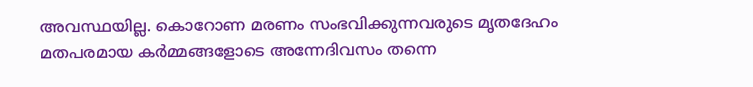അവസ്ഥയില്ല. കൊറോണ മരണം സംഭവിക്കുന്നവരുടെ മൃതദേഹം മതപരമായ കര്‍മ്മങ്ങളോടെ അന്നേദിവസം തന്നെ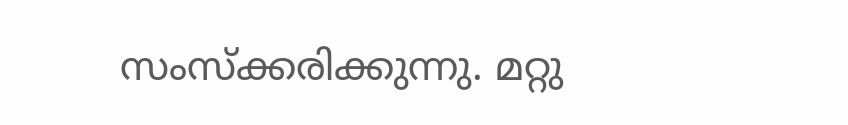സംസ്‌ക്കരിക്കുന്നു. മറ്റു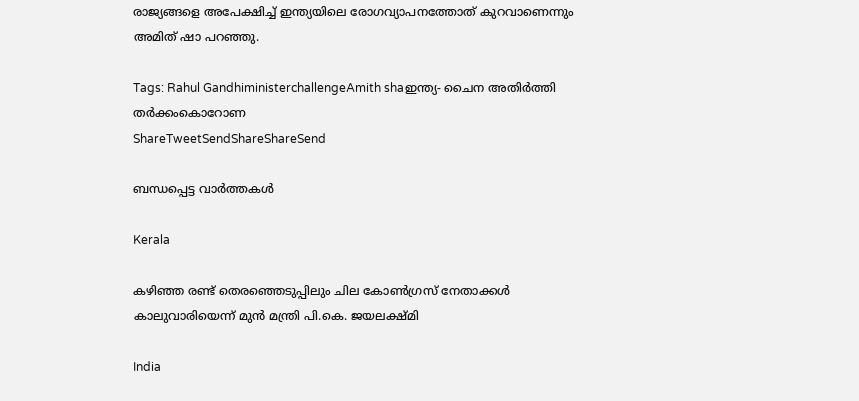രാജ്യങ്ങളെ അപേക്ഷിച്ച് ഇന്ത്യയിലെ രോഗവ്യാപനത്തോത് കുറവാണെന്നും അമിത് ഷാ പറഞ്ഞു.

Tags: Rahul GandhiministerchallengeAmith shaഇന്ത്യ- ചൈന അതിര്‍ത്തി തര്‍ക്കംകൊറോണ
ShareTweetSendShareShareSend

ബന്ധപ്പെട്ട വാര്‍ത്തകള്‍

Kerala

കഴിഞ്ഞ രണ്ട് തെരഞ്ഞെടുപ്പിലും ചില കോണ്‍ഗ്രസ് നേതാക്കള്‍ കാലുവാരിയെന്ന് മുന്‍ മന്ത്രി പി.കെ. ജയലക്ഷ്മി

India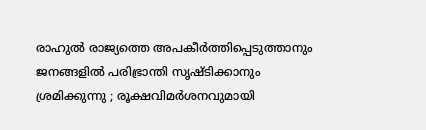രാഹുൽ രാജ്യത്തെ അപകീർത്തിപ്പെടുത്താനും ജനങ്ങളിൽ പരിഭ്രാന്തി സൃഷ്ടിക്കാനും ശ്രമിക്കുന്നു ; രൂക്ഷവിമർശനവുമായി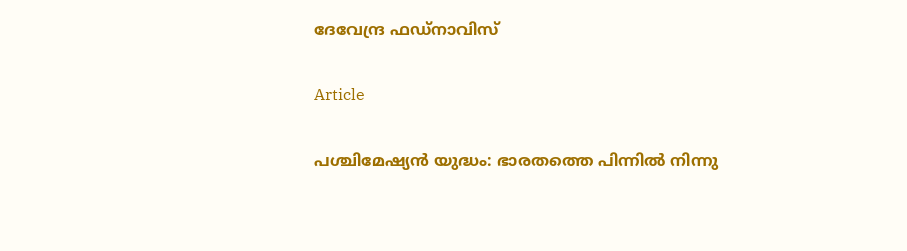ദേവേന്ദ്ര ഫഡ്‌നാവിസ്

Article

പശ്ചിമേഷ്യന്‍ യുദ്ധം: ഭാരതത്തെ പിന്നില്‍ നിന്നു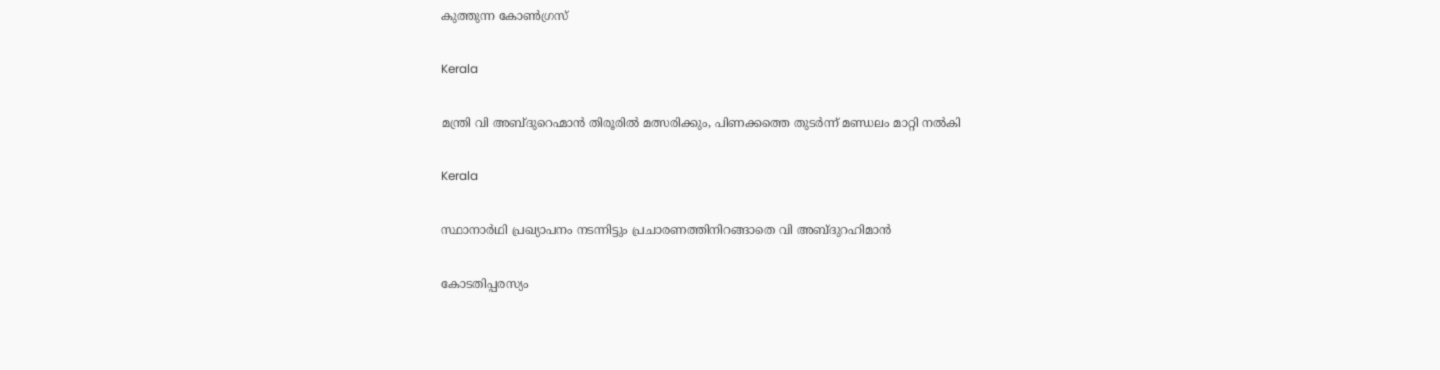കുത്തുന്ന കോണ്‍ഗ്രസ്

Kerala

മന്ത്രി വി അബ്ദുറെഹ്മാന്‍ തിരൂരില്‍ മത്സരിക്കും, പിണക്കത്തെ തുടര്‍ന്ന് മണ്ഡലം മാറ്റി നല്‍കി

Kerala

സ്ഥാനാര്‍ഥി പ്രഖ്യാപനം നടന്നിട്ടും പ്രചാരണത്തിനിറങ്ങാതെ വി അബ്ദുറഹിമാന്‍

കോടതിപ്പരസ്യം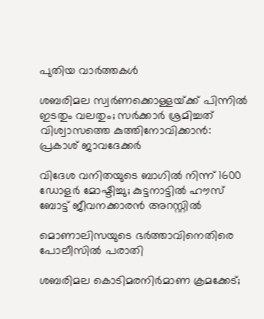പുതിയ വാര്‍ത്തകള്‍

ശബരിമല സ്വർണക്കൊള്ളയ്‌ക്ക് പിന്നിൽ ഇടതും വലതും; സര്‍ക്കാര്‍ ശ്രമിച്ചത് വിശ്വാസത്തെ കുത്തിനോവിക്കാൻ: പ്രകാശ് ജാവദേക്കര്‍

വിദേശ വനിതയുടെ ബാഗിൽ നിന്ന് 1600 ഡോളർ മോഷ്ടിച്ചു; കുട്ടനാട്ടിൽ ഹൗസ് ബോട്ട് ജീവനക്കാരൻ അറസ്റ്റിൽ

മൊണാലിസയുടെ ഭർത്താവിനെതിരെ പോലീസിൽ പരാതി

ശബരിമല കൊടിമരനിർമാണ ക്രമക്കേട്;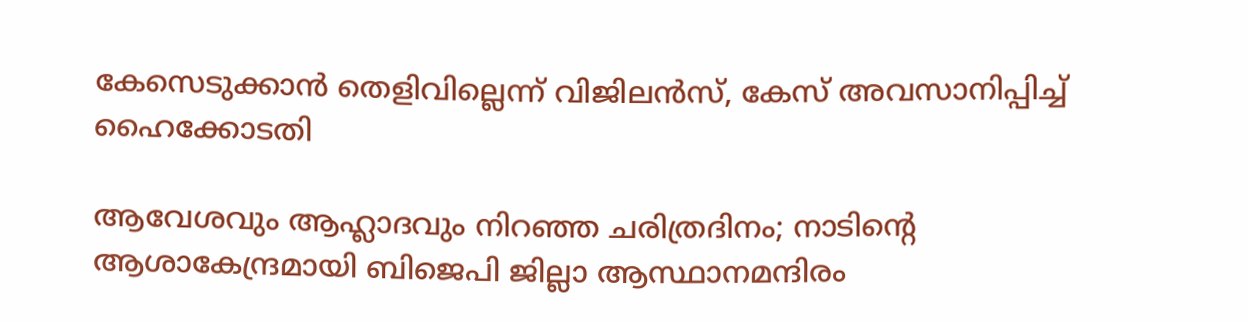കേസെടുക്കാൻ തെളിവില്ലെന്ന് വിജിലൻസ്, കേസ് അവസാനിപ്പിച്ച് ഹൈക്കോടതി

ആവേശവും ആഹ്ലാദവും നിറഞ്ഞ ചരിത്രദിനം; നാടിന്റെ ആശാകേന്ദ്രമായി ബിജെപി ജില്ലാ ആസ്ഥാനമന്ദിരം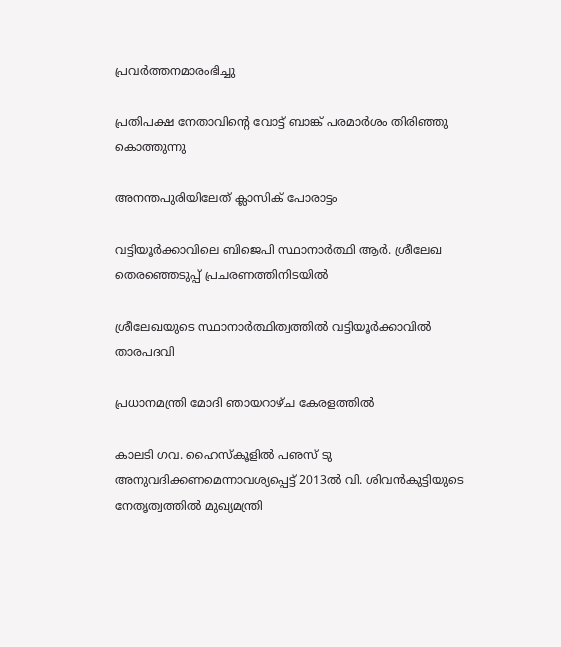പ്രവര്‍ത്തനമാരംഭിച്ചു

പ്രതിപക്ഷ നേതാവിന്റെ വോട്ട് ബാങ്ക് പരമാര്‍ശം തിരിഞ്ഞു കൊത്തുന്നു

അനന്തപുരിയിലേത് ക്ലാസിക് പോരാട്ടം

വട്ടിയൂര്‍ക്കാവിലെ ബിജെപി സ്ഥാനാര്‍ത്ഥി ആര്‍. ശ്രീലേഖ തെരഞ്ഞെടുപ്പ് പ്രചരണത്തിനിടയില്‍

ശ്രീലേഖയുടെ സ്ഥാനാര്‍ത്ഥിത്വത്തില്‍ വട്ടിയൂര്‍ക്കാവില്‍ താരപദവി

പ്രധാനമന്ത്രി മോദി ഞായറാഴ്ച കേരളത്തില്‍

കാലടി ഗവ. ഹൈസ്‌കൂളില്‍ പഌസ് ടു അനുവദിക്കണമെന്നാവശ്യപ്പെട്ട് 2013ല്‍ വി. ശിവന്‍കുട്ടിയുടെ നേതൃത്വത്തില്‍ മുഖ്യമന്ത്രി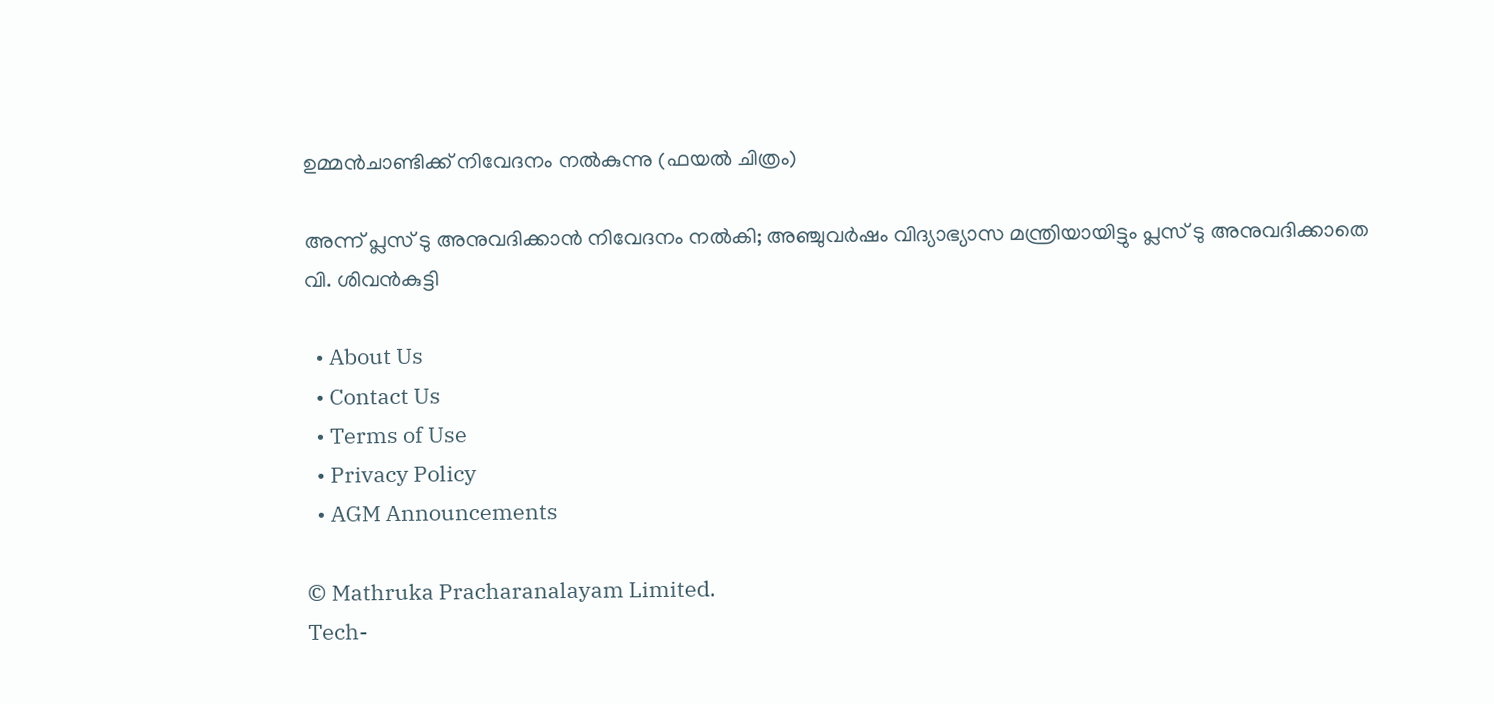ഉമ്മന്‍ചാണ്ടിക്ക് നിവേദനം നല്‍കുന്നു (ഫയല്‍ ചിത്രം)

അന്ന് പ്ലസ് ടു അനുവദിക്കാന്‍ നിവേദനം നല്‍കി; അഞ്ചുവര്‍ഷം വിദ്യാഭ്യാസ മന്ത്രിയായിട്ടും പ്ലസ് ടു അനുവദിക്കാതെ വി. ശിവന്‍കുട്ടി

  • About Us
  • Contact Us
  • Terms of Use
  • Privacy Policy
  • AGM Announcements

© Mathruka Pracharanalayam Limited.
Tech-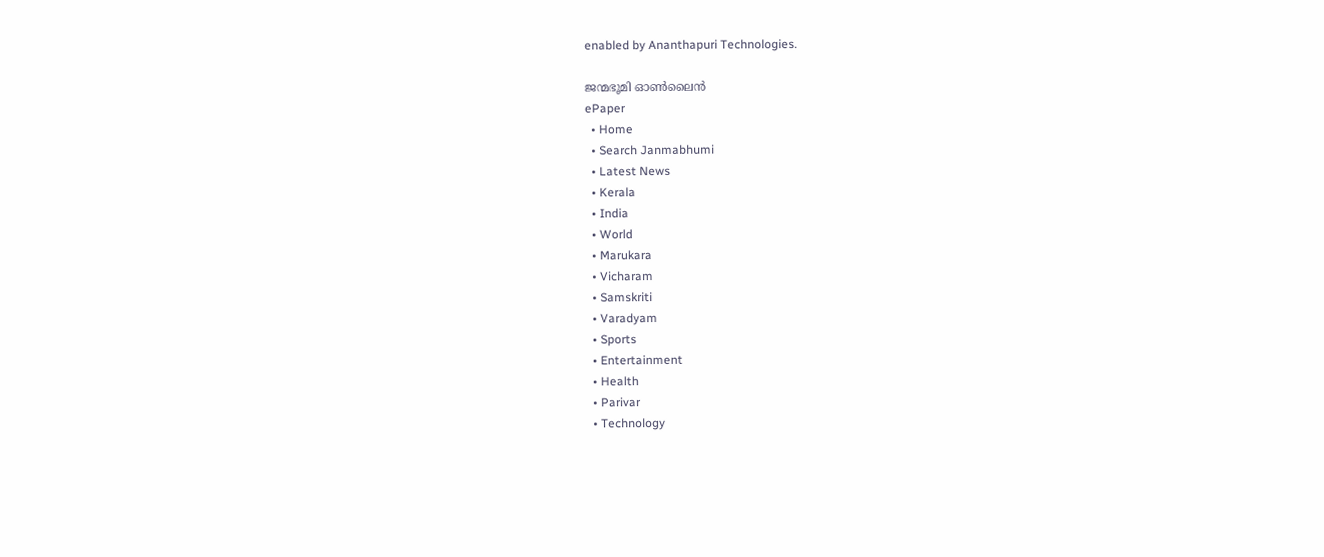enabled by Ananthapuri Technologies.

ജന്മഭൂമി ഓണ്‍ലൈന്‍
ePaper
  • Home
  • Search Janmabhumi
  • Latest News
  • Kerala
  • India
  • World
  • Marukara
  • Vicharam
  • Samskriti
  • Varadyam
  • Sports
  • Entertainment
  • Health
  • Parivar
  • Technology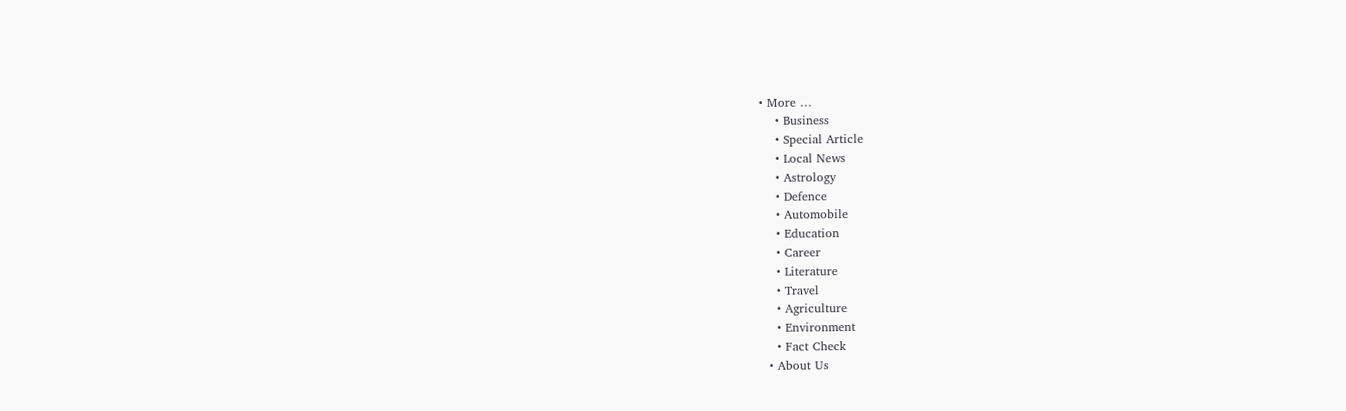• More …
    • Business
    • Special Article
    • Local News
    • Astrology
    • Defence
    • Automobile
    • Education
    • Career
    • Literature
    • Travel
    • Agriculture
    • Environment
    • Fact Check
  • About Us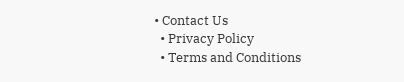• Contact Us
  • Privacy Policy
  • Terms and Conditions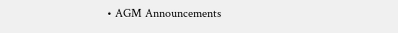• AGM Announcements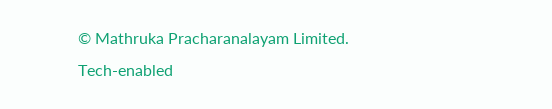© Mathruka Pracharanalayam Limited.
Tech-enabled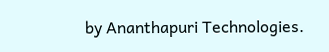by Ananthapuri Technologies.